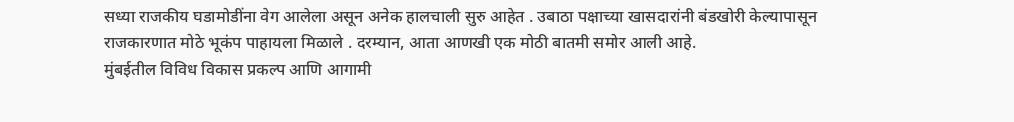सध्या राजकीय घडामोडींना वेग आलेला असून अनेक हालचाली सुरु आहेत . उबाठा पक्षाच्या खासदारांनी बंडखोरी केल्यापासून राजकारणात मोठे भूकंप पाहायला मिळाले . दरम्यान, आता आणखी एक मोठी बातमी समोर आली आहे.
मुंबईतील विविध विकास प्रकल्प आणि आगामी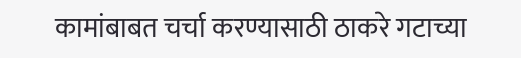कामांबाबत चर्चा करण्यासाठी ठाकरे गटाच्या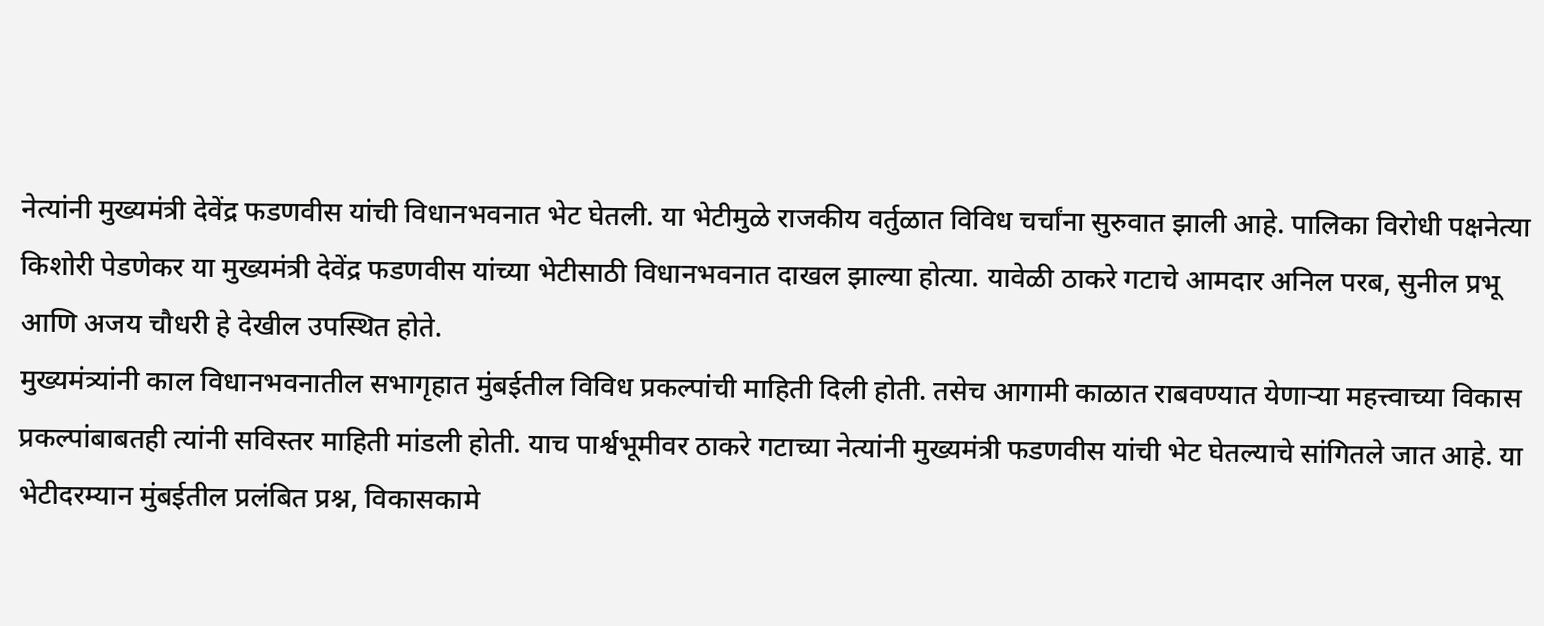नेत्यांनी मुख्यमंत्री देवेंद्र फडणवीस यांची विधानभवनात भेट घेतली. या भेटीमुळे राजकीय वर्तुळात विविध चर्चांना सुरुवात झाली आहे. पालिका विरोधी पक्षनेत्या किशोरी पेडणेकर या मुख्यमंत्री देवेंद्र फडणवीस यांच्या भेटीसाठी विधानभवनात दाखल झाल्या होत्या. यावेळी ठाकरे गटाचे आमदार अनिल परब, सुनील प्रभू आणि अजय चौधरी हे देखील उपस्थित होते.
मुख्यमंत्र्यांनी काल विधानभवनातील सभागृहात मुंबईतील विविध प्रकल्पांची माहिती दिली होती. तसेच आगामी काळात राबवण्यात येणाऱ्या महत्त्वाच्या विकास प्रकल्पांबाबतही त्यांनी सविस्तर माहिती मांडली होती. याच पार्श्वभूमीवर ठाकरे गटाच्या नेत्यांनी मुख्यमंत्री फडणवीस यांची भेट घेतल्याचे सांगितले जात आहे. या भेटीदरम्यान मुंबईतील प्रलंबित प्रश्न, विकासकामे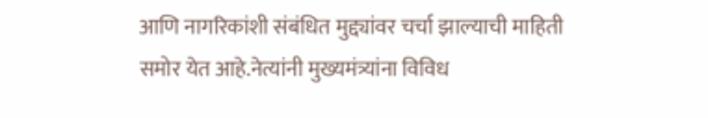आणि नागरिकांशी संबंधित मुद्द्यांवर चर्चा झाल्याची माहिती समोर येत आहे.नेत्यांनी मुख्यमंत्र्यांना विविध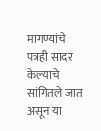मागण्यांचे पत्रही सादर केल्याचे सांगितले जात असून या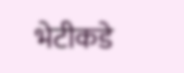भेटीकडे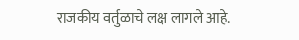राजकीय वर्तुळाचे लक्ष लागले आहे.